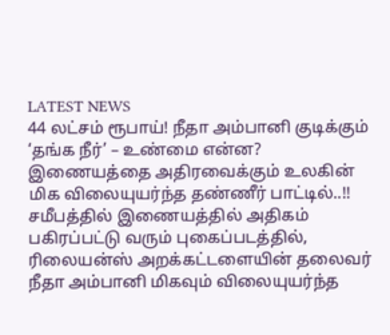LATEST NEWS
44 லட்சம் ரூபாய்! நீதா அம்பானி குடிக்கும் ‘தங்க நீர்’ – உண்மை என்ன? இணையத்தை அதிரவைக்கும் உலகின் மிக விலையுயர்ந்த தண்ணீர் பாட்டில்..!!
சமீபத்தில் இணையத்தில் அதிகம் பகிரப்பட்டு வரும் புகைப்படத்தில், ரிலையன்ஸ் அறக்கட்டளையின் தலைவர் நீதா அம்பானி மிகவும் விலையுயர்ந்த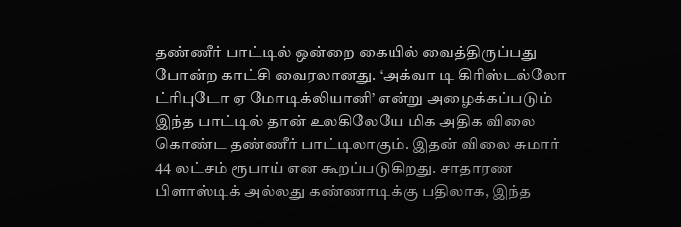தண்ணீர் பாட்டில் ஒன்றை கையில் வைத்திருப்பது போன்ற காட்சி வைரலானது. ‘அக்வா டி கிரிஸ்டல்லோ ட்ரிபுடோ ஏ மோடிக்லியானி’ என்று அழைக்கப்படும் இந்த பாட்டில் தான் உலகிலேயே மிக அதிக விலை கொண்ட தண்ணீர் பாட்டிலாகும். இதன் விலை சுமார் 44 லட்சம் ரூபாய் என கூறப்படுகிறது. சாதாரண பிளாஸ்டிக் அல்லது கண்ணாடிக்கு பதிலாக, இந்த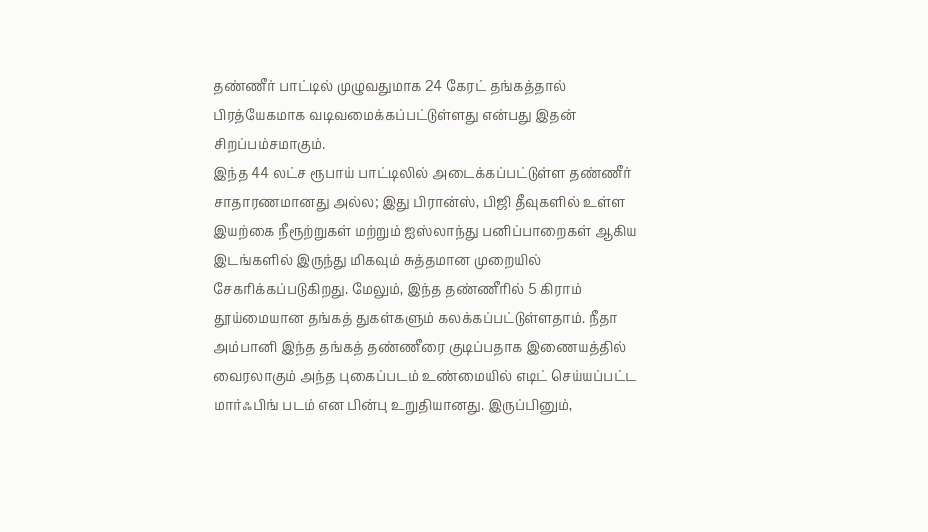தண்ணீர் பாட்டில் முழுவதுமாக 24 கேரட் தங்கத்தால் பிரத்யேகமாக வடிவமைக்கப்பட்டுள்ளது என்பது இதன் சிறப்பம்சமாகும்.
இந்த 44 லட்ச ரூபாய் பாட்டிலில் அடைக்கப்பட்டுள்ள தண்ணீர் சாதாரணமானது அல்ல; இது பிரான்ஸ், பிஜி தீவுகளில் உள்ள இயற்கை நீரூற்றுகள் மற்றும் ஐஸ்லாந்து பனிப்பாறைகள் ஆகிய இடங்களில் இருந்து மிகவும் சுத்தமான முறையில் சேகரிக்கப்படுகிறது. மேலும், இந்த தண்ணீரில் 5 கிராம் தூய்மையான தங்கத் துகள்களும் கலக்கப்பட்டுள்ளதாம். நீதா அம்பானி இந்த தங்கத் தண்ணீரை குடிப்பதாக இணையத்தில் வைரலாகும் அந்த புகைப்படம் உண்மையில் எடிட் செய்யப்பட்ட மார்ஃபிங் படம் என பின்பு உறுதியானது. இருப்பினும்,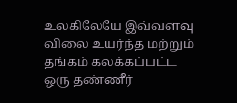உலகிலேயே இவ்வளவு விலை உயர்ந்த மற்றும் தங்கம் கலக்கப்பட்ட ஒரு தண்ணீர்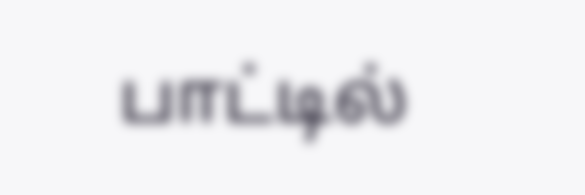பாட்டில்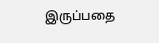இருப்பதை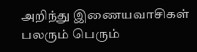அறிந்து இணையவாசிகள் பலரும் பெரும்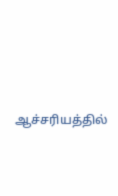ஆச்சரியத்தில்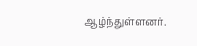ஆழ்ந்துள்ளனர்.